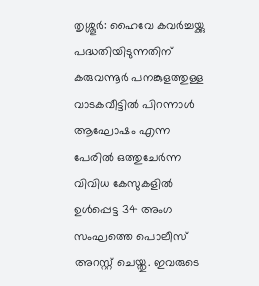തൃശ്ശൂർ: ഹൈവേ കവർച്ചയ്ക്കു പദ്ധതിയിടുന്നതിന് കരുവന്നൂർ പനങ്കുളത്തുള്ള വാടകവീട്ടിൽ പിറന്നാൾ ആഘോഷം എന്ന പേരിൽ ഒത്തുചേർന്ന വിവിധ കേസുകളിൽ ഉൾപ്പെട്ട 34 അംഗ സംഘത്തെ പൊലീസ് അറസ്റ്റ് ചെയ്തു. ഇവരുടെ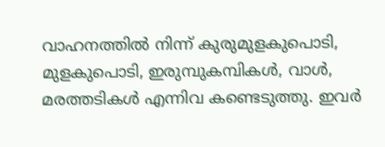വാഹനത്തിൽ നിന്ന് കുരുമുളകുപൊടി, മുളകുപൊടി, ഇരുമ്പുകമ്പികൾ, വാൾ, മരത്തടികൾ എന്നിവ കണ്ടെടുത്തു. ഇവർ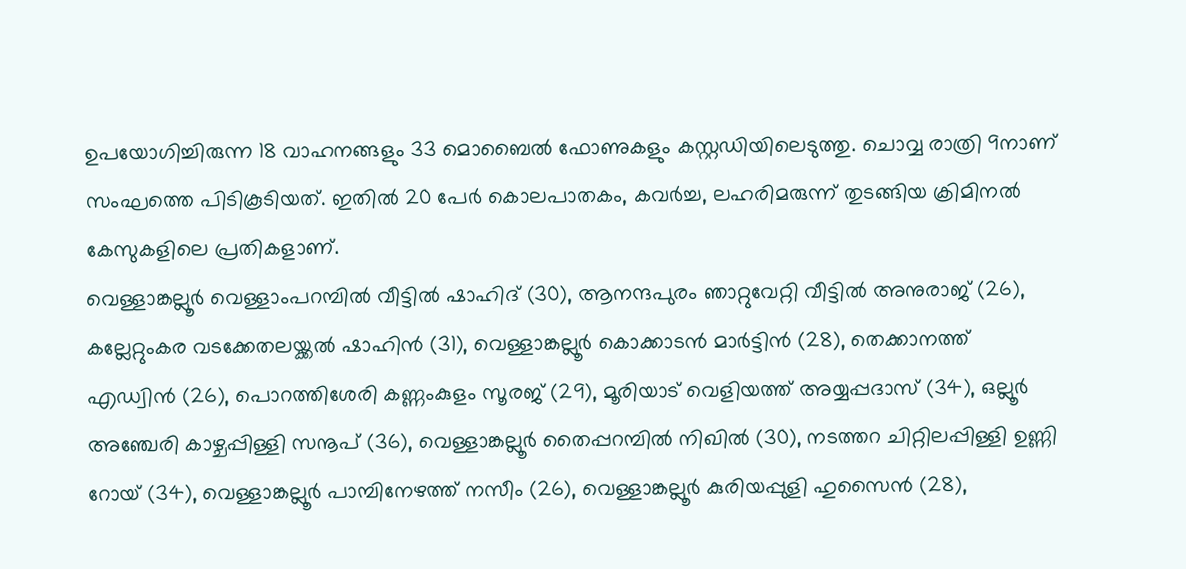ഉപയോഗിച്ചിരുന്ന 18 വാഹനങ്ങളും 33 മൊബൈൽ ഫോണുകളും കസ്റ്റഡിയിലെടുത്തു. ചൊവ്വ രാത്രി 9നാണ് സംഘത്തെ പിടികൂടിയത്. ഇതിൽ 20 പേർ കൊലപാതകം, കവർച്ച, ലഹരിമരുന്ന് തുടങ്ങിയ ക്രിമിനൽ കേസുകളിലെ പ്രതികളാണ്.
വെള്ളാങ്കല്ലൂർ വെള്ളാംപറമ്പിൽ വീട്ടിൽ ഷാഹിദ് (30), ആനന്ദപുരം ഞാറ്റുവേറ്റി വീട്ടിൽ അനുരാജ് (26), കല്ലേറ്റുംകര വടക്കേതലയ്ക്കൽ ഷാഹിൻ (31), വെള്ളാങ്കല്ലൂർ കൊക്കാടൻ മാർട്ടിൻ (28), തെക്കാനത്ത് എഡ്വിൻ (26), പൊറത്തിശേരി കണ്ണംകുളം സൂരജ് (29), മൂരിയാട് വെളിയത്ത് അയ്യപ്പദാസ് (34), ഒല്ലൂർ അഞ്ചേരി കാഴ്ചപ്പിള്ളി സനൂപ് (36), വെള്ളാങ്കല്ലൂർ തൈപ്പറമ്പിൽ നിഖിൽ (30), നടത്തറ ചിറ്റിലപ്പിള്ളി ഉണ്ണി റോയ് (34), വെള്ളാങ്കല്ലൂർ പാമ്പിനേഴത്ത് നസീം (26), വെള്ളാങ്കല്ലൂർ കുരിയപ്പുളി ഹുസൈൻ (28),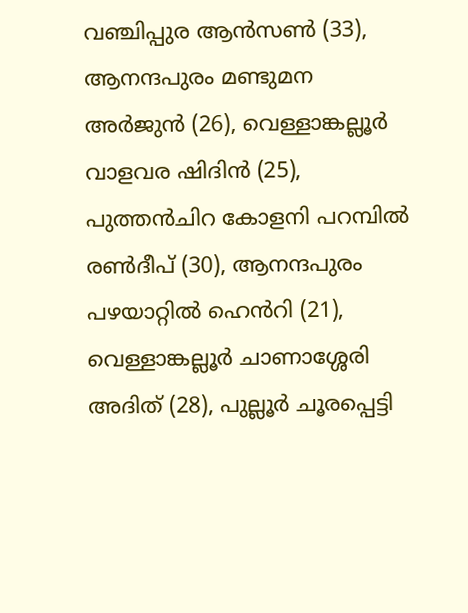വഞ്ചിപ്പുര ആൻസൺ (33), ആനന്ദപുരം മണ്ടുമന അർജുൻ (26), വെള്ളാങ്കല്ലൂർ വാളവര ഷിദിൻ (25), പുത്തൻചിറ കോളനി പറമ്പിൽ രൺദീപ് (30), ആനന്ദപുരം പഴയാറ്റിൽ ഹെൻറി (21), വെള്ളാങ്കല്ലൂർ ചാണാശ്ശേരി അദിത് (28), പുല്ലൂർ ചൂരപ്പെട്ടി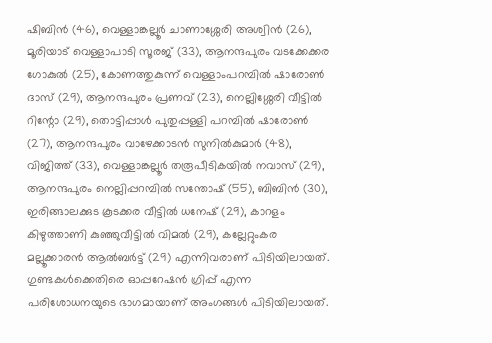ഷിബിൻ (46), വെള്ളാങ്കല്ലൂർ ചാണാശ്ശേരി അശ്വിൻ (26), മൂരിയാട് വെള്ളാപാടി സൂരജ് (33), ആനന്ദപുരം വടക്കേക്കര ഗോകുൽ (25), കോണത്തുകുന്ന് വെള്ളാംപറമ്പിൽ ഷാരോൺ ദാസ് (29), ആനന്ദപുരം പ്രണവ് (23), നെല്ലിശ്ശേരി വീട്ടിൽ റിന്റോ (29), തൊട്ടിപ്പാൾ പുതുപ്പള്ളി പറമ്പിൽ ഷാരോൺ (27), ആനന്ദപുരം വാഴേക്കാടൻ സുനിൽകുമാർ (48), വിജിത്ത് (33), വെള്ളാങ്കല്ലൂർ തരൂപീടികയിൽ നവാസ് (29), ആനന്ദപുരം നെല്ലിപ്പറമ്പിൽ സന്തോഷ് (55), ബിബിൻ (30), ഇരിങ്ങാലക്കുട കൂടക്കര വീട്ടിൽ ധനേഷ് (29), കാറളം കിഴുത്താണി കുഞ്ഞുവീട്ടിൽ വിമൽ (29), കല്ലേറ്റുംകര മല്ലൂക്കാരൻ ആൽബർട്ട് (29) എന്നിവരാണ് പിടിയിലായത്. ഗുണ്ടകൾക്കെതിരെ ഓപ്പറേഷൻ ഗ്രിപ്പ് എന്ന പരിശോധനയുടെ ഭാഗമായാണ് അംഗങ്ങൾ പിടിയിലായത്.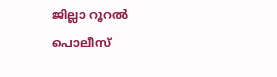ജില്ലാ റൂറൽ പൊലീസ്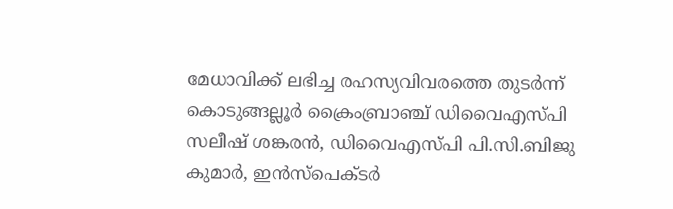മേധാവിക്ക് ലഭിച്ച രഹസ്യവിവരത്തെ തുടർന്ന് കൊടുങ്ങല്ലൂർ ക്രൈംബ്രാഞ്ച് ഡിവൈഎസ്പി സലീഷ് ശങ്കരൻ, ഡിവൈഎസ്പി പി.സി.ബിജു കുമാർ, ഇൻസ്പെക്ടർ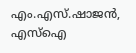എം.എസ്.ഷാജൻ, എസ്ഐ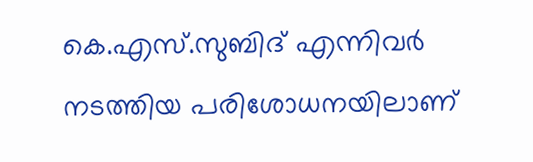കെ.എസ്.സുബിദ് എന്നിവർ നടത്തിയ പരിശോധനയിലാണ്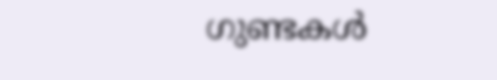ഗുണ്ടകൾ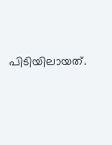പിടിയിലായത്.